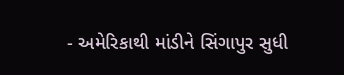- અમેરિકાથી માંડીને સિંગાપુર સુધી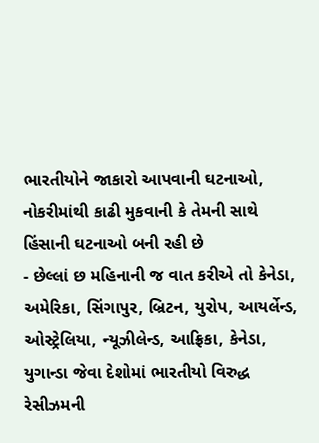ભારતીયોને જાકારો આપવાની ઘટનાઓ, નોકરીમાંથી કાઢી મુકવાની કે તેમની સાથે હિંસાની ઘટનાઓ બની રહી છે
- છેલ્લાં છ મહિનાની જ વાત કરીએ તો કેનેડા, અમેરિકા, સિંગાપુર, બ્રિટન, યુરોપ, આયર્લેન્ડ, ઓસ્ટ્રેલિયા, ન્યૂઝીલેન્ડ, આફ્રિકા, કેનેડા, યુગાન્ડા જેવા દેશોમાં ભારતીયો વિરુદ્ધ રેસીઝમની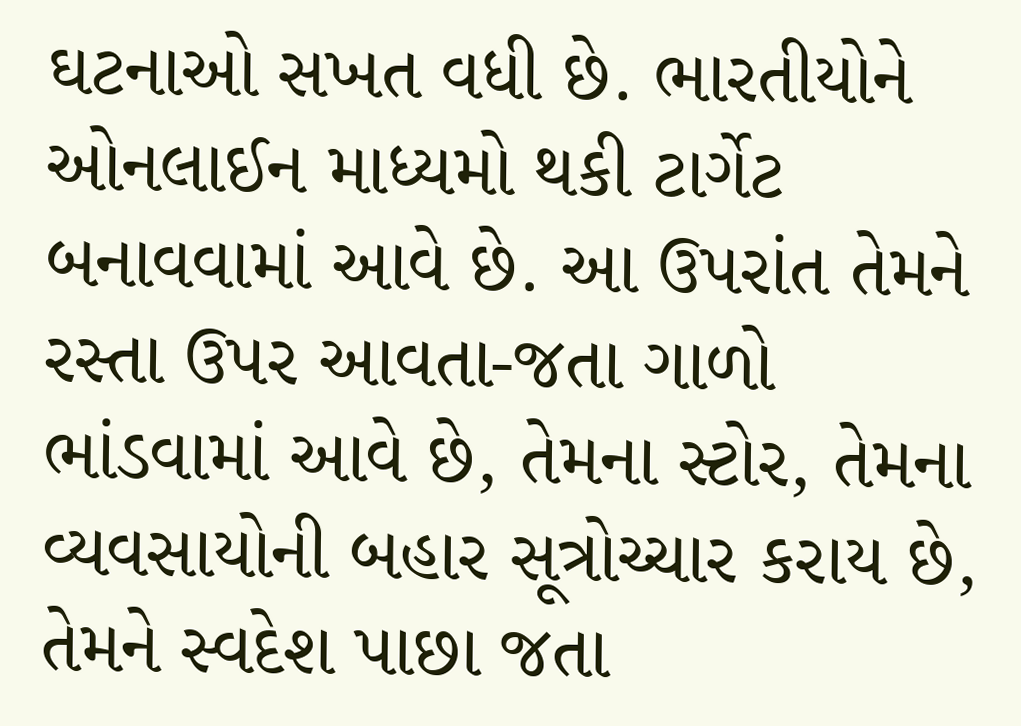ઘટનાઓ સખત વધી છે. ભારતીયોને ઓનલાઈન માધ્યમો થકી ટાર્ગેટ બનાવવામાં આવે છે. આ ઉપરાંત તેમને રસ્તા ઉપર આવતા-જતા ગાળો ભાંડવામાં આવે છે, તેમના સ્ટોર, તેમના વ્યવસાયોની બહાર સૂત્રોચ્ચાર કરાય છે, તેમને સ્વદેશ પાછા જતા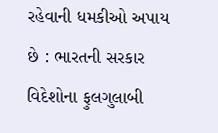રહેવાની ધમકીઓ અપાય છે : ભારતની સરકાર વિદેશોના ફુલગુલાબી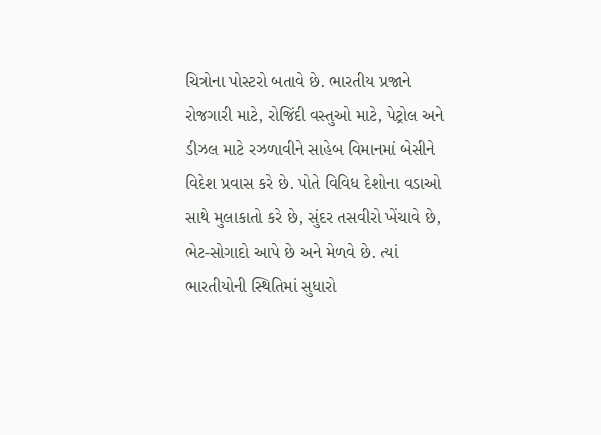ચિત્રોના પોસ્ટરો બતાવે છે. ભારતીય પ્રજાને રોજગારી માટે, રોજિંદી વસ્તુઓ માટે, પેટ્રોલ અને ડીઝલ માટે રઝળાવીને સાહેબ વિમાનમાં બેસીને વિદેશ પ્રવાસ કરે છે. પોતે વિવિધ દેશોના વડાઓ સાથે મુલાકાતો કરે છે, સુંદર તસવીરો ખેંચાવે છે, ભેટ-સોગાદો આપે છે અને મેળવે છે. ત્યાં ભારતીયોની સ્થિતિમાં સુધારો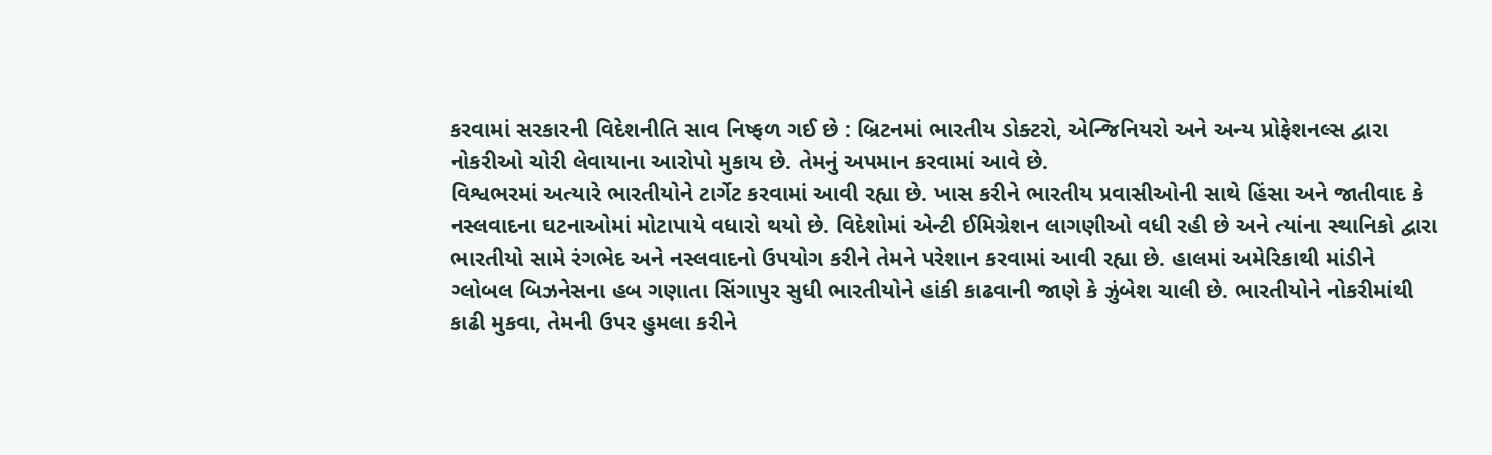કરવામાં સરકારની વિદેશનીતિ સાવ નિષ્ફળ ગઈ છે : બ્રિટનમાં ભારતીય ડોક્ટરો, એન્જિનિયરો અને અન્ય પ્રોફેશનલ્સ દ્વારા નોકરીઓ ચોરી લેવાયાના આરોપો મુકાય છે. તેમનું અપમાન કરવામાં આવે છે.
વિશ્વભરમાં અત્યારે ભારતીયોને ટાર્ગેટ કરવામાં આવી રહ્યા છે. ખાસ કરીને ભારતીય પ્રવાસીઓની સાથે હિંસા અને જાતીવાદ કે નસ્લવાદના ઘટનાઓમાં મોટાપાયે વધારો થયો છે. વિદેશોમાં એન્ટી ઈમિગ્રેશન લાગણીઓ વધી રહી છે અને ત્યાંના સ્થાનિકો દ્વારા ભારતીયો સામે રંગભેદ અને નસ્લવાદનો ઉપયોગ કરીને તેમને પરેશાન કરવામાં આવી રહ્યા છે. હાલમાં અમેરિકાથી માંડીને ગ્લોબલ બિઝનેસના હબ ગણાતા સિંગાપુર સુધી ભારતીયોને હાંકી કાઢવાની જાણે કે ઝુંબેશ ચાલી છે. ભારતીયોને નોકરીમાંથી કાઢી મુકવા, તેમની ઉપર હુમલા કરીને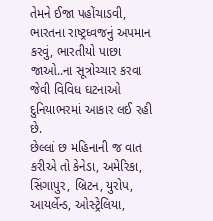તેમને ઈજા પહોંચાડવી, ભારતના રાષ્ટ્રધ્વજનું અપમાન કરવું, ભારતીયો પાછા જાઓ..ના સૂત્રોચ્ચાર કરવા જેવી વિવિધ ઘટનાઓ દુનિયાભરમાં આકાર લઈ રહી છે.
છેલ્લાં છ મહિનાની જ વાત કરીએ તો કેનેડા, અમેરિકા, સિંગાપુર, બ્રિટન, યુરોપ, આયર્લેન્ડ, ઓસ્ટ્રેલિયા,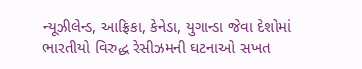ન્યૂઝીલેન્ડ, આફ્રિકા, કેનેડા, યુગાન્ડા જેવા દેશોમાં ભારતીયો વિરુદ્ધ રેસીઝમની ઘટનાઓ સખત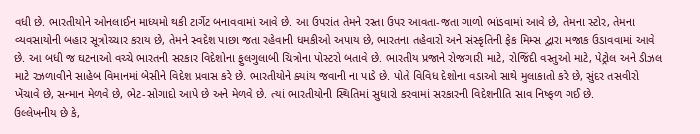વધી છે. ભારતીયોને ઓનલાઈન માધ્યમો થકી ટાર્ગેટ બનાવવામાં આવે છે. આ ઉપરાંત તેમને રસ્તા ઉપર આવતા-જતા ગાળો ભાંડવામાં આવે છે, તેમના સ્ટોર, તેમના વ્યવસાયોની બહાર સૂત્રોચ્ચાર કરાય છે, તેમને સ્વદેશ પાછા જતા રહેવાની ધમકીઓ અપાય છે, ભારતના તહેવારો અને સંસ્કૃતિની ફેક મિમ્સ દ્વારા મજાક ઉડાવવામાં આવે છે. આ બધી જ ઘટનાઓ વચ્ચે ભારતની સરકાર વિદેશોના ફુલગુલાબી ચિત્રોના પોસ્ટરો બતાવે છે. ભારતીય પ્રજાને રોજગારી માટે, રોજિંદી વસ્તુઓ માટે, પેટ્રોલ અને ડીઝલ માટે રઝળાવીને સાહેબ વિમાનમાં બેસીને વિદેશ પ્રવાસ કરે છે. ભારતીયોને ક્યાંય જવાની ના પાડે છે. પોતે વિવિધ દેશોના વડાઓ સાથે મુલાકાતો કરે છે, સુંદર તસવીરો ખેંચાવે છે, સન્માન મેળવે છે, ભેટ-સોગાદો આપે છે અને મેળવે છે. ત્યાં ભારતીયોની સ્થિતિમાં સુધારો કરવામાં સરકારની વિદેશનીતિ સાવ નિષ્ફળ ગઈ છે.
ઉલ્લેખનીય છે કે,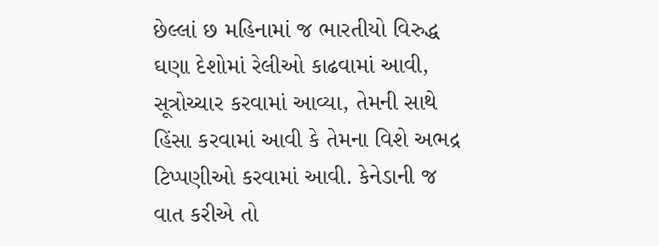છેલ્લાં છ મહિનામાં જ ભારતીયો વિરુદ્ધ ઘણા દેશોમાં રેલીઓ કાઢવામાં આવી, સૂત્રોચ્ચાર કરવામાં આવ્યા, તેમની સાથે હિંસા કરવામાં આવી કે તેમના વિશે અભદ્ર ટિપ્પણીઓ કરવામાં આવી. કેનેડાની જ વાત કરીએ તો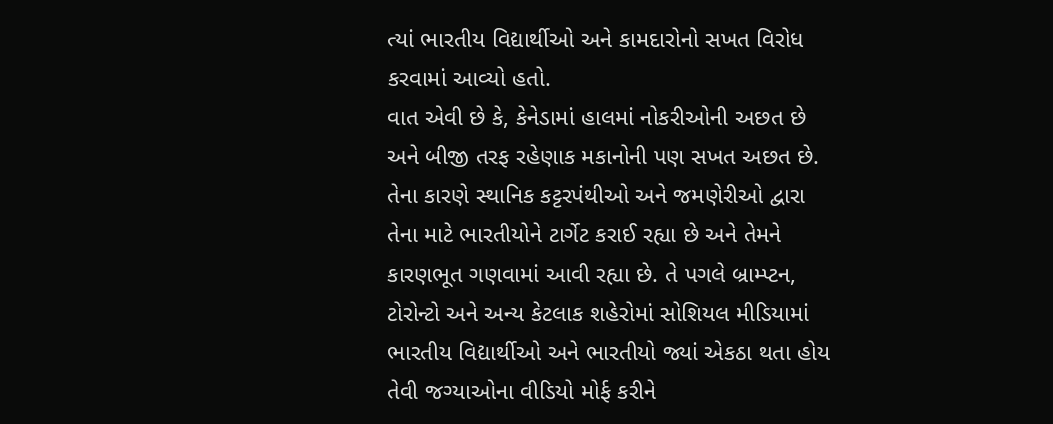ત્યાં ભારતીય વિદ્યાર્થીઓ અને કામદારોનો સખત વિરોધ કરવામાં આવ્યો હતો.
વાત એવી છે કે, કેનેડામાં હાલમાં નોકરીઓની અછત છે અને બીજી તરફ રહેણાક મકાનોની પણ સખત અછત છે. તેના કારણે સ્થાનિક કટ્ટરપંથીઓ અને જમણેરીઓ દ્વારા તેના માટે ભારતીયોને ટાર્ગેટ કરાઈ રહ્યા છે અને તેમને કારણભૂત ગણવામાં આવી રહ્યા છે. તે પગલે બ્રામ્પ્ટન, ટોરોન્ટો અને અન્ય કેટલાક શહેરોમાં સોશિયલ મીડિયામાં ભારતીય વિદ્યાર્થીઓ અને ભારતીયો જ્યાં એકઠા થતા હોય તેવી જગ્યાઓના વીડિયો મોર્ફ કરીને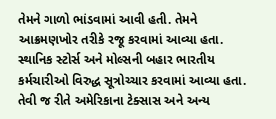તેમને ગાળો ભાંડવામાં આવી હતી. તેમને આક્રમણખોર તરીકે રજૂ કરવામાં આવ્યા હતા. સ્થાનિક સ્ટોર્સ અને મોલ્સની બહાર ભારતીય કર્મચારીઓ વિરુદ્ધ સૂત્રોચ્ચાર કરવામાં આવ્યા હતા.
તેવી જ રીતે અમેરિકાના ટેક્સાસ અને અન્ય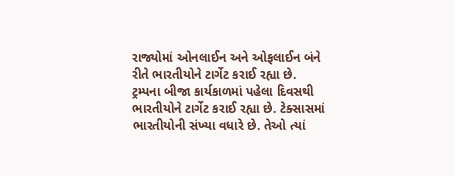રાજ્યોમાં ઓનલાઈન અને ઓફલાઈન બંને રીતે ભારતીયોને ટાર્ગેટ કરાઈ રહ્યા છે. ટ્રમ્પના બીજા કાર્યકાળમાં પહેલા દિવસથી ભારતીયોને ટાર્ગેટ કરાઈ રહ્યા છે. ટેક્સાસમાં ભારતીયોની સંખ્યા વધારે છે. તેઓ ત્યાં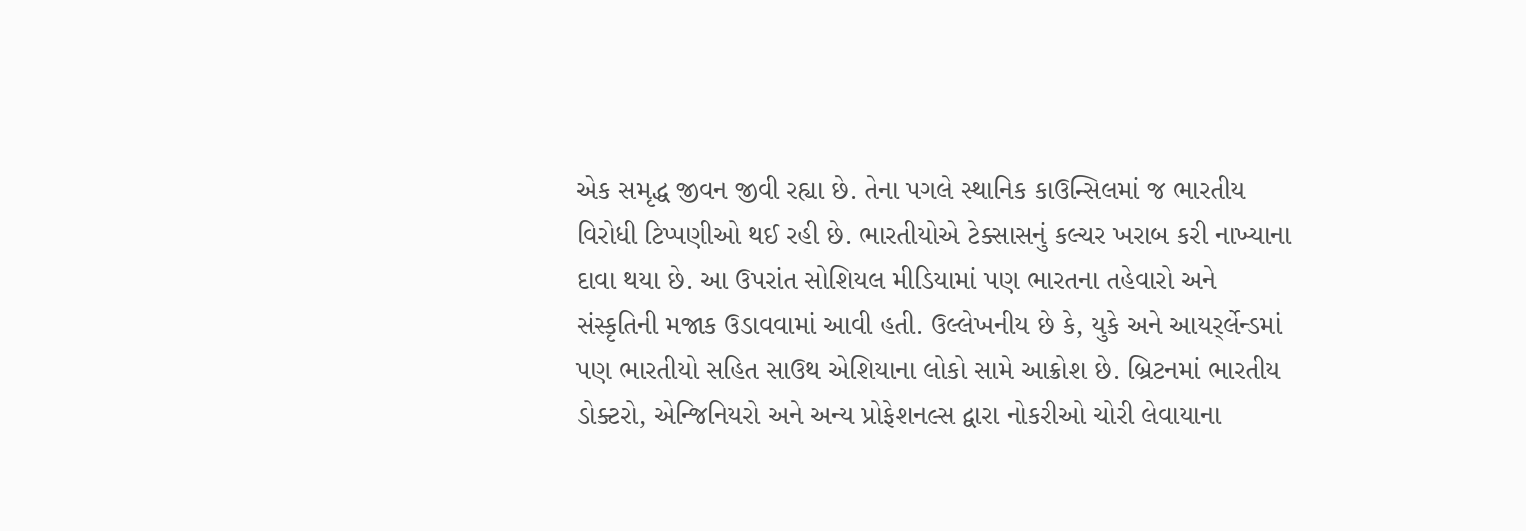એક સમૃદ્ધ જીવન જીવી રહ્યા છે. તેના પગલે સ્થાનિક કાઉન્સિલમાં જ ભારતીય વિરોધી ટિપ્પણીઓ થઈ રહી છે. ભારતીયોએ ટેક્સાસનું કલ્ચર ખરાબ કરી નાખ્યાના દાવા થયા છે. આ ઉપરાંત સોશિયલ મીડિયામાં પણ ભારતના તહેવારો અને સંસ્કૃતિની મજાક ઉડાવવામાં આવી હતી. ઉલ્લેખનીય છે કે, યુકે અને આયર્ર્લેન્ડમાં પણ ભારતીયો સહિત સાઉથ એશિયાના લોકો સામે આક્રોશ છે. બ્રિટનમાં ભારતીય ડોક્ટરો, એન્જિનિયરો અને અન્ય પ્રોફેશનલ્સ દ્વારા નોકરીઓ ચોરી લેવાયાના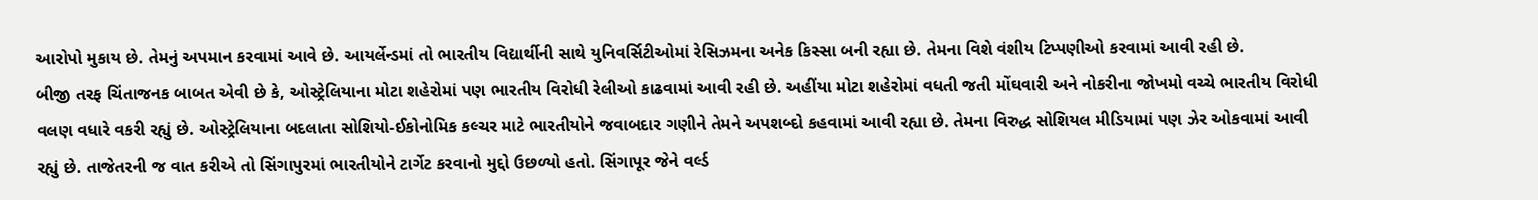આરોપો મુકાય છે. તેમનું અપમાન કરવામાં આવે છે. આયર્લેન્ડમાં તો ભારતીય વિદ્યાર્થીની સાથે યુનિવર્સિટીઓમાં રેસિઝમના અનેક કિસ્સા બની રહ્યા છે. તેમના વિશે વંશીય ટિપ્પણીઓ કરવામાં આવી રહી છે.
બીજી તરફ ચિંતાજનક બાબત એવી છે કે, ઓસ્ટ્રેલિયાના મોટા શહેરોમાં પણ ભારતીય વિરોધી રેલીઓ કાઢવામાં આવી રહી છે. અહીંયા મોટા શહેરોમાં વધતી જતી મોંઘવારી અને નોકરીના જોખમો વચ્ચે ભારતીય વિરોધી વલણ વધારે વકરી રહ્યું છે. ઓસ્ટ્રેલિયાના બદલાતા સોશિયો-ઈકોનોમિક કલ્ચર માટે ભારતીયોને જવાબદાર ગણીને તેમને અપશબ્દો કહવામાં આવી રહ્યા છે. તેમના વિરુદ્ધ સોશિયલ મીડિયામાં પણ ઝેર ઓકવામાં આવી રહ્યું છે. તાજેતરની જ વાત કરીએ તો સિંગાપુરમાં ભારતીયોને ટાર્ગેટ કરવાનો મુદ્દો ઉછળ્યો હતો. સિંગાપૂર જેને વર્લ્ડ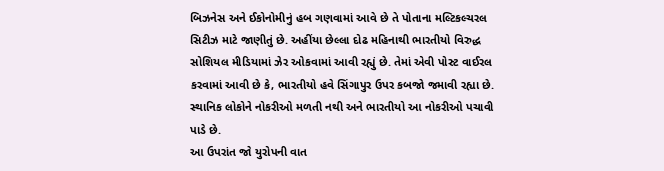બિઝનેસ અને ઈકોનોમીનું હબ ગણવામાં આવે છે તે પોતાના મલ્ટિકલ્ચરલ સિટીઝ માટે જાણીતું છે. અહીંયા છેલ્લા દોઢ મહિનાથી ભારતીયો વિરુદ્ધ સોશિયલ મીડિયામાં ઝેર ઓકવામાં આવી રહ્યું છે. તેમાં એવી પોસ્ટ વાઈરલ કરવામાં આવી છે કે, ભારતીયો હવે સિંગાપુર ઉપર કબજો જમાવી રહ્યા છે. સ્થાનિક લોકોને નોકરીઓ મળતી નથી અને ભારતીયો આ નોકરીઓ પચાવી પાડે છે.
આ ઉપરાંત જો યુરોપની વાત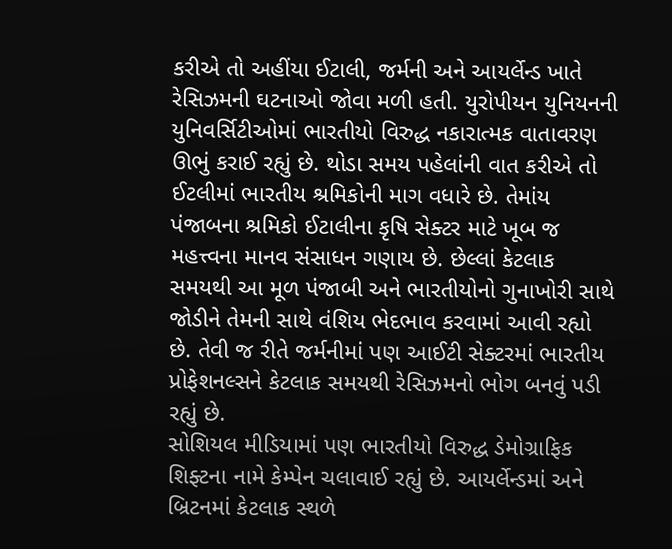કરીએ તો અહીંયા ઈટાલી, જર્મની અને આયર્લેન્ડ ખાતે રેસિઝમની ઘટનાઓ જોવા મળી હતી. યુરોપીયન યુનિયનની યુનિવર્સિટીઓમાં ભારતીયો વિરુદ્ધ નકારાત્મક વાતાવરણ ઊભું કરાઈ રહ્યું છે. થોડા સમય પહેલાંની વાત કરીએ તો ઈટલીમાં ભારતીય શ્રમિકોની માગ વધારે છે. તેમાંય પંજાબના શ્રમિકો ઈટાલીના કૃષિ સેક્ટર માટે ખૂબ જ મહત્ત્વના માનવ સંસાધન ગણાય છે. છેલ્લાં કેટલાક સમયથી આ મૂળ પંજાબી અને ભારતીયોનો ગુનાખોરી સાથે જોડીને તેમની સાથે વંશિય ભેદભાવ કરવામાં આવી રહ્યો છે. તેવી જ રીતે જર્મનીમાં પણ આઈટી સેક્ટરમાં ભારતીય પ્રોફેશનલ્સને કેટલાક સમયથી રેસિઝમનો ભોગ બનવું પડી રહ્યું છે.
સોશિયલ મીડિયામાં પણ ભારતીયો વિરુદ્ધ ડેમોગ્રાફિક શિફ્ટના નામે કેમ્પેન ચલાવાઈ રહ્યું છે. આયર્લેન્ડમાં અને બ્રિટનમાં કેટલાક સ્થળે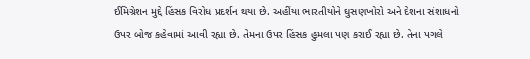ઈમિગ્રેશન મુદ્દે હિંસક વિરોધ પ્રદર્શન થયા છે. અહીંયા ભારતીયોને ઘુસણખોરો અને દેશના સંશાધનો ઉપર બોજ કહેવામાં આવી રહ્યા છે. તેમના ઉપર હિંસક હુમલા પણ કરાઈ રહ્યા છે. તેના પગલે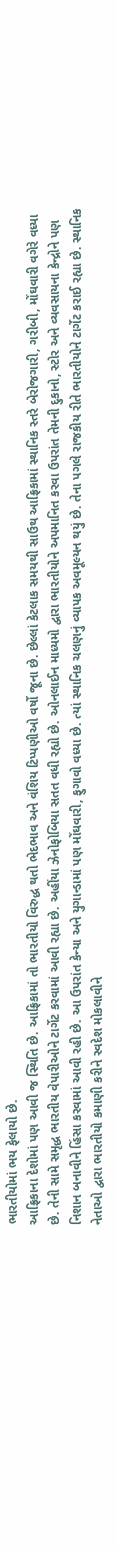ભારતીયોમાં ભય ફેલાયો છે.
આફ્રિકાના દેશોમાં પણ આવી જ સ્થિતિ છે. આફ્રિકામાં તો ભારતીયો વિરુદ્ધ થતો ભેદભાવ અને વંશિય ટિપ્પણીઓ વર્ષો જૂના છે. છેલ્લાં કેટલાક સમયથી સાઉથ આફ્રિકામાં સ્થાનિક સ્તરે બેરોજગારી, ગરીબી, મોંઘવારી વગેરે વધ્યા છે. તેની સામે સમૃદ્ધ ભારતીય વેપારીઓને ટાર્ગેટ કરવામાં આવી રહ્યા છે. અહીંયા ઝેનોફોબિયા સતત વધી રહ્યો છે. ઓનલાઈન માધ્યમો દ્વારા ભારતીયોને અપમાનિત કરવા ઉપરાંત તેમની દુકાનો, સ્ટોર અને વ્યવસાયના કેન્દ્રોને પણ નિશાન બનાવીને હિંસા કરવામાં આવી રહી છે. આ ઉપરાંત કેન્યા અને યુગાન્ડામાં પણ મોંઘવારી, ફુગાવો વધ્યા છે. ત્યાં સ્થાનિક ચલણનું વ્યાપક અવમૂલ્યન થયું છે. તેના પગલે રાજકીય રીતે ભારતીયોને ટાર્ગેટ કરાઈ રહ્યા છે. સ્થાનિક નેતાઓ દ્વારા ભારતીયો કમાણી કરીને સ્વદેશ મોકલાવીને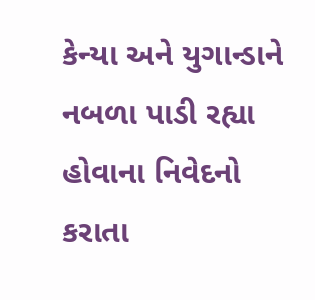કેન્યા અને યુગાન્ડાને નબળા પાડી રહ્યા હોવાના નિવેદનો કરાતા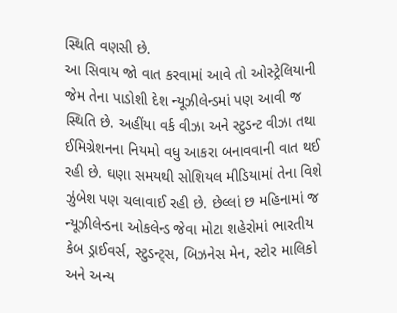સ્થિતિ વણસી છે.
આ સિવાય જો વાત કરવામાં આવે તો ઓસ્ટ્રેલિયાની જેમ તેના પાડોશી દેશ ન્યૂઝીલેન્ડમાં પણ આવી જ સ્થિતિ છે. અહીંયા વર્ક વીઝા અને સ્ટુડન્ટ વીઝા તથા ઈમિગ્રેશનના નિયમો વધુ આકરા બનાવવાની વાત થઈ રહી છે. ઘણા સમયથી સોશિયલ મીડિયામાં તેના વિશે ઝુંબેશ પણ ચલાવાઈ રહી છે. છેલ્લાં છ મહિનામાં જ ન્યૂઝીલેન્ડના ઓકલેન્ડ જેવા મોટા શહેરોમાં ભારતીય કેબ ડ્રાઈવર્સ, સ્ટુડન્ટ્સ, બિઝનેસ મેન, સ્ટોર માલિકો અને અન્ય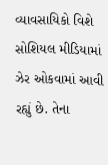વ્યાવસાયિકો વિશે સોશિયલ મીડિયામાં ઝેર ઓકવામાં આવી રહ્યું છે. તેના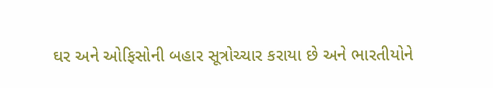ઘર અને ઓફિસોની બહાર સૂત્રોચ્ચાર કરાયા છે અને ભારતીયોને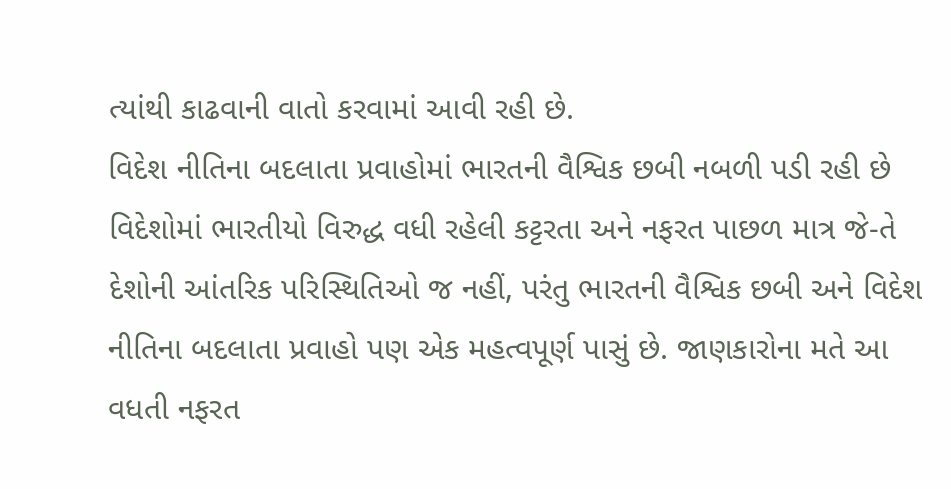ત્યાંથી કાઢવાની વાતો કરવામાં આવી રહી છે.
વિદેશ નીતિના બદલાતા પ્રવાહોમાં ભારતની વૈશ્વિક છબી નબળી પડી રહી છે
વિદેશોમાં ભારતીયો વિરુદ્ધ વધી રહેલી કટ્ટરતા અને નફરત પાછળ માત્ર જે-તે દેશોની આંતરિક પરિસ્થિતિઓ જ નહીં, પરંતુ ભારતની વૈશ્વિક છબી અને વિદેશ નીતિના બદલાતા પ્રવાહો પણ એક મહત્વપૂર્ણ પાસું છે. જાણકારોના મતે આ વધતી નફરત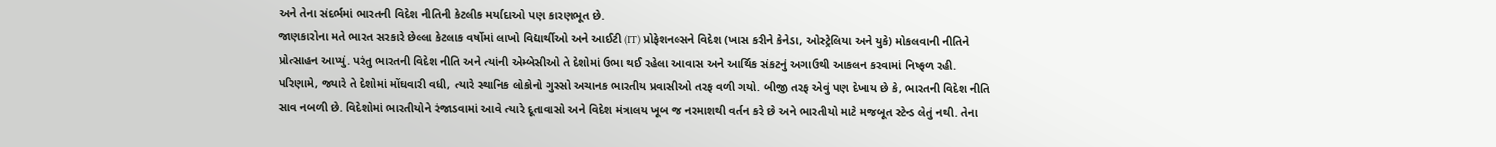અને તેના સંદર્ભમાં ભારતની વિદેશ નીતિની કેટલીક મર્યાદાઓ પણ કારણભૂત છે.
જાણકારોના મતે ભારત સરકારે છેલ્લા કેટલાક વર્ષોમાં લાખો વિદ્યાર્થીઓ અને આઈટી (IT) પ્રોફેશનલ્સને વિદેશ (ખાસ કરીને કેનેડા, ઓસ્ટ્રેલિયા અને યુકે) મોકલવાની નીતિને પ્રોત્સાહન આપ્યું. પરંતુ ભારતની વિદેશ નીતિ અને ત્યાંની એમ્બેસીઓ તે દેશોમાં ઉભા થઈ રહેલા આવાસ અને આર્થિક સંકટનું અગાઉથી આકલન કરવામાં નિષ્ફળ રહી.
પરિણામે, જ્યારે તે દેશોમાં મોંઘવારી વધી, ત્યારે સ્થાનિક લોકોનો ગુસ્સો અચાનક ભારતીય પ્રવાસીઓ તરફ વળી ગયો. બીજી તરફ એવું પણ દેખાય છે કે, ભારતની વિદેશ નીતિ સાવ નબળી છે. વિદેશોમાં ભારતીયોને રંજાડવામાં આવે ત્યારે દૂતાવાસો અને વિદેશ મંત્રાલય ખૂબ જ નરમાશથી વર્તન કરે છે અને ભારતીયો માટે મજબૂત સ્ટેન્ડ લેતું નથી. તેના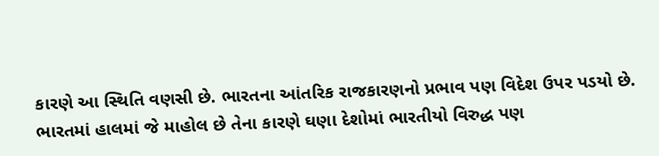કારણે આ સ્થિતિ વણસી છે. ભારતના આંતરિક રાજકારણનો પ્રભાવ પણ વિદેશ ઉપર પડયો છે.
ભારતમાં હાલમાં જે માહોલ છે તેના કારણે ઘણા દેશોમાં ભારતીયો વિરુદ્ધ પણ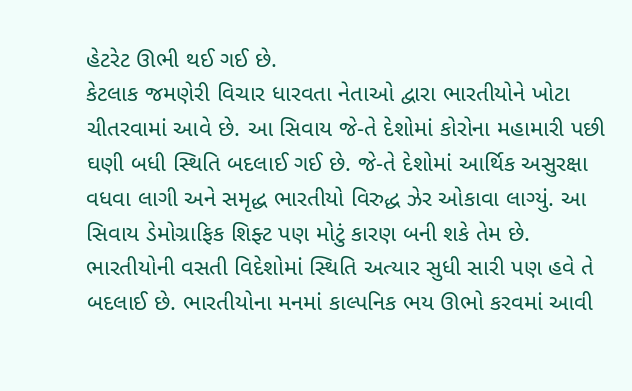હેટરેટ ઊભી થઈ ગઈ છે.
કેટલાક જમણેરી વિચાર ધારવતા નેતાઓ દ્વારા ભારતીયોને ખોટા ચીતરવામાં આવે છે. આ સિવાય જે-તે દેશોમાં કોરોના મહામારી પછી ઘણી બધી સ્થિતિ બદલાઈ ગઈ છે. જે-તે દેશોમાં આર્થિક અસુરક્ષા વધવા લાગી અને સમૃદ્ધ ભારતીયો વિરુદ્ધ ઝેર ઓકાવા લાગ્યું. આ સિવાય ડેમોગ્રાફિક શિફ્ટ પણ મોટું કારણ બની શકે તેમ છે.
ભારતીયોની વસતી વિદેશોમાં સ્થિતિ અત્યાર સુધી સારી પણ હવે તે બદલાઈ છે. ભારતીયોના મનમાં કાલ્પનિક ભય ઊભો કરવમાં આવી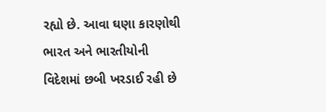રહ્યો છે. આવા ઘણા કારણોથી ભારત અને ભારતીયોની વિદેશમાં છબી ખરડાઈ રહી છે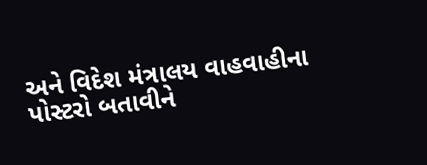અને વિદેશ મંત્રાલય વાહવાહીના પોસ્ટરો બતાવીને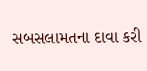સબસલામતના દાવા કરી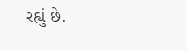રહ્યું છે.